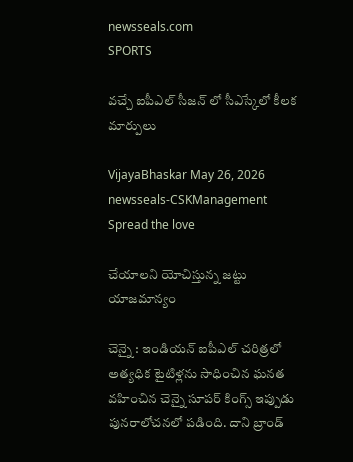newsseals.com
SPORTS

వ‌చ్చే ఐపీఎల్ సీజ‌న్ లో సీఎస్కేలో కీల‌క మార్పులు

VijayaBhaskar May 26, 2026
newsseals-CSKManagement
Spread the love

చేయాల‌ని యోచిస్తున్న జ‌ట్టు యాజ‌మాన్యం

చెన్నై : ఇండియ‌న్ ఐపీఎల్ చ‌రిత్ర‌లో అత్య‌ధిక టైటిళ్ల‌ను సాధించిన ఘ‌న‌త వ‌హించిన చెన్నై సూప‌ర్ కింగ్స్ ఇప్పుడు పున‌రాలోచ‌న‌లో ప‌డింది. దాని బ్రాండ్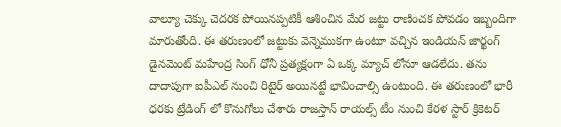వాల్యూ చెక్కు చెద‌ర‌క పోయిన‌ప్ప‌టికీ ఆశించిన మేర జ‌ట్టు రాణించ‌క పోవ‌డం ఇబ్బందిగా మారుతోంది. ఈ త‌రుణంలో జ‌ట్టుకు వెన్నెముక‌గా ఉంటూ వ‌చ్చిన ఇండియ‌న్ జార్ఖంగ్ డైన‌మెంట్ మ‌హేంద్ర సింగ్ ధోనీ ప్ర‌త్య‌క్షంగా ఏ ఒక్క మ్యాచ్ లోనూ ఆడ‌లేదు. త‌ను దాదాపుగా ఐపీఎల్ నుంచి రిటైర్ అయిన‌ట్టే భావించాల్సి ఉంటుంది. ఈ త‌రుణంలో భారీ ధ‌ర‌కు ట్రేడింగ్ లో కొనుగోలు చేశారు రాజ‌స్తాన్ రాయ‌ల్స్ టీం నుంచి కేర‌ళ స్టార్ క్రికెట‌ర్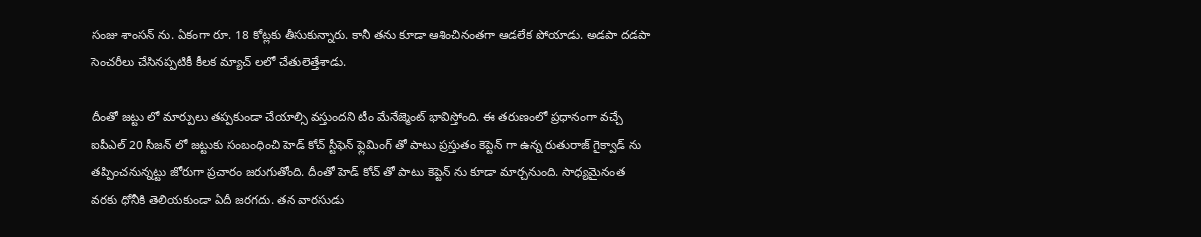సంజు శాంస‌న్ ను. ఏకంగా రూ. 18 కోట్ల‌కు తీసుకున్నారు. కానీ త‌ను కూడా ఆశించినంత‌గా ఆడ‌లేక పోయాడు. అడ‌పా ద‌డ‌పా సెంచ‌రీలు చేసిన‌ప్ప‌టికీ కీల‌క మ్యాచ్ ల‌లో చేతులెత్తేశాడు.

దీంతో జ‌ట్టు లో మార్పులు త‌ప్ప‌కుండా చేయాల్సి వ‌స్తుంద‌ని టీం మేనేజ్మెంట్ భావిస్తోంది. ఈ త‌రుణంలో ప్ర‌ధానంగా వ‌చ్చే ఐపీఎల్ 20 సీజ‌న్ లో జ‌ట్టుకు సంబంధించి హెడ్ కోచ్ స్టీఫెన్ ఫ్లెమింగ్ తో పాటు ప్ర‌స్తుతం కెప్టెన్ గా ఉన్న రుతురాజ్ గైక్వాడ్ ను త‌ప్పించ‌నున్న‌ట్టు జోరుగా ప్ర‌చారం జ‌రుగుతోంది. దీంతో హెడ్ కోచ్ తో పాటు కెప్టెన్ ను కూడా మార్చ‌నుంది. సాధ్య‌మైనంత వ‌ర‌కు ధోనీకి తెలియ‌కుండా ఏదీ జ‌ర‌గదు. త‌న వారసుడు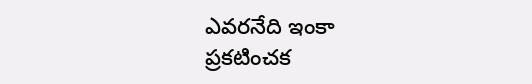ఎవ‌ర‌నేది ఇంకా ప్ర‌క‌టించ‌క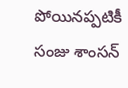పోయిన‌ప్ప‌టికీ సంజు శాంస‌న్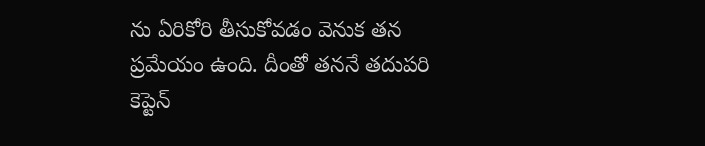ను ఏరికోరి తీసుకోవ‌డం వెనుక త‌న ప్ర‌మేయం ఉంది. దీంతో త‌న‌నే త‌దుప‌రి కెప్టెన్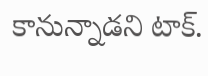కానున్నాడ‌ని టాక్.